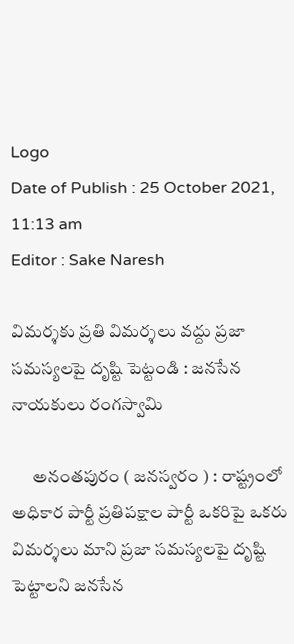Logo
Date of Publish : 25 October 2021, 11:13 am
Editor : Sake Naresh

విమర్శకు ప్రతి విమర్శలు వద్దు ప్రజా సమస్యలపై దృష్టి పెట్టండి : జనసేన నాయకులు రంగస్వామి

      అనంతపురం ( జనస్వరం ) : రాష్ట్రంలో అధికార పార్టీ ప్రతిపక్షాల పార్టీ ఒకరిపై ఒకరు విమర్శలు మాని ప్రజా సమస్యలపై దృష్టి పెట్టాలని జనసేన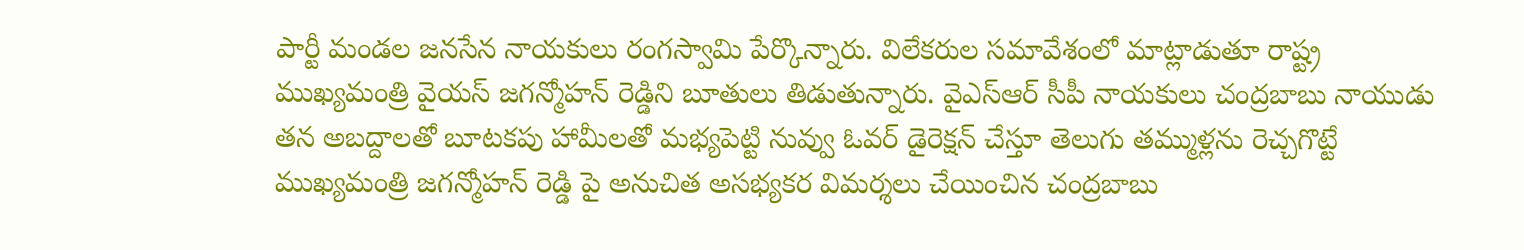పార్టీ మండల జనసేన నాయకులు రంగస్వామి పేర్కొన్నారు. విలేకరుల సమావేశంలో మాట్లాడుతూ రాష్ట్ర ముఖ్యమంత్రి వైయస్ జగన్మోహన్ రెడ్డిని బూతులు తిడుతున్నారు. వైఎస్ఆర్ సీపీ నాయకులు చంద్రబాబు నాయుడు తన అబద్దాలతో బూటకపు హామీలతో మభ్యపెట్టి నువ్వు ఓవర్ డైరెక్షన్ చేస్తూ తెలుగు తమ్ముళ్లను రెచ్చగొట్టే ముఖ్యమంత్రి జగన్మోహన్ రెడ్డి పై అనుచిత అసభ్యకర విమర్శలు చేయించిన చంద్రబాబు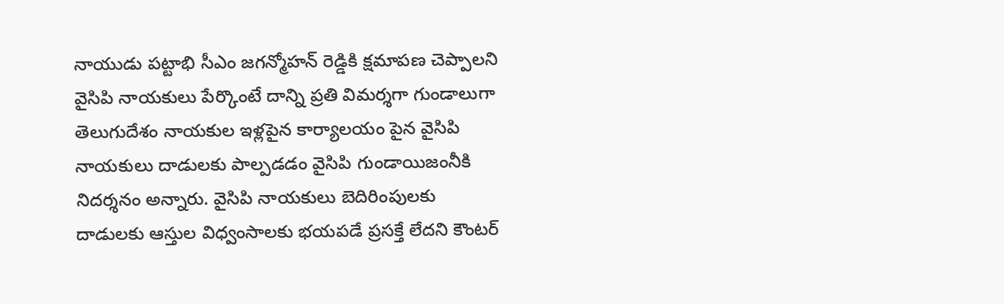నాయుడు పట్టాభి సీఎం జగన్మోహన్ రెడ్డికి క్షమాపణ చెప్పాలని వైసిపి నాయకులు పేర్కొంటే దాన్ని ప్రతి విమర్శగా గుండాలుగా తెలుగుదేశం నాయకుల ఇళ్లపైన కార్యాలయం పైన వైసిపి నాయకులు దాడులకు పాల్పడడం వైసిపి గుండాయిజంనీకి నిదర్శనం అన్నారు. వైసిపి నాయకులు బెదిరింపులకు దాడులకు ఆస్తుల విధ్వంసాలకు భయపడే ప్రసక్తే లేదని కౌంటర్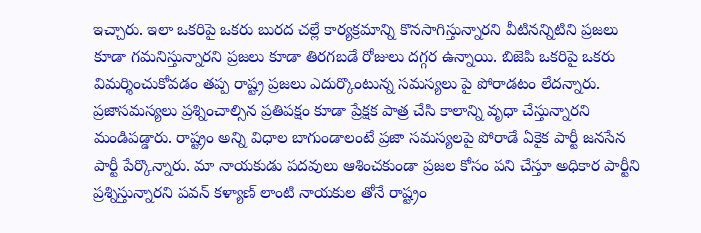ఇచ్చారు. ఇలా ఒకరిపై ఒకరు బురద చల్లే కార్యక్రమాన్ని కొనసాగిస్తున్నారని వీటినన్నిటిని ప్రజలు కూడా గమనిస్తున్నారని ప్రజలు కూడా తిరగబడే రోజులు దగ్గర ఉన్నాయి. బిజెపి ఒకరిపై ఒకరు విమర్శించుకోవడం తప్ప రాష్ట్ర ప్రజలు ఎదుర్కొంటున్న సమస్యలు పై పోరాడటం లేదన్నారు. ప్రజాసమస్యలు ప్రశ్నించాల్సిన ప్రతిపక్షం కూడా ప్రేక్షక పాత్ర చేసి కాలాన్ని వృధా చేస్తున్నారని మండిపడ్డారు. రాష్ట్రం అన్ని విధాల బాగుండాలంటే ప్రజా సమస్యలపై పోరాడే ఏకైక పార్టీ జనసేన పార్టీ పేర్కొన్నారు. మా నాయకుడు పదవులు ఆశించకుండా ప్రజల కోసం పని చేస్తూ అధికార పార్టీని ప్రశ్నిస్తున్నారని పవన్ కళ్యాణ్ లాంటి నాయకుల తోనే రాష్ట్రం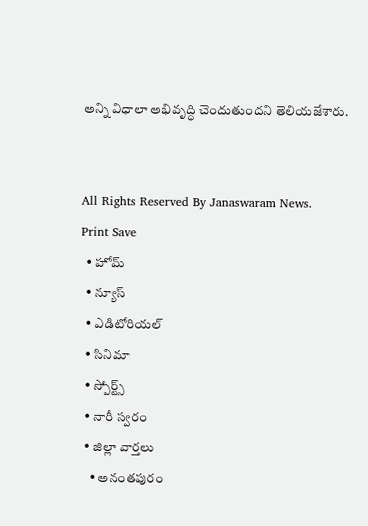అన్ని విధాలా అభివృద్ధి చెందుతుందని తెలియజేశారు.


All Rights Reserved By Janaswaram News.
Print Save
  • హోమ్
  • న్యూస్
  • ఎడిటోరియల్
  • సినిమా
  • స్పోర్ట్స్
  • నారీ స్వరం
  • జిల్లా వార్తలు
    • అనంతపురం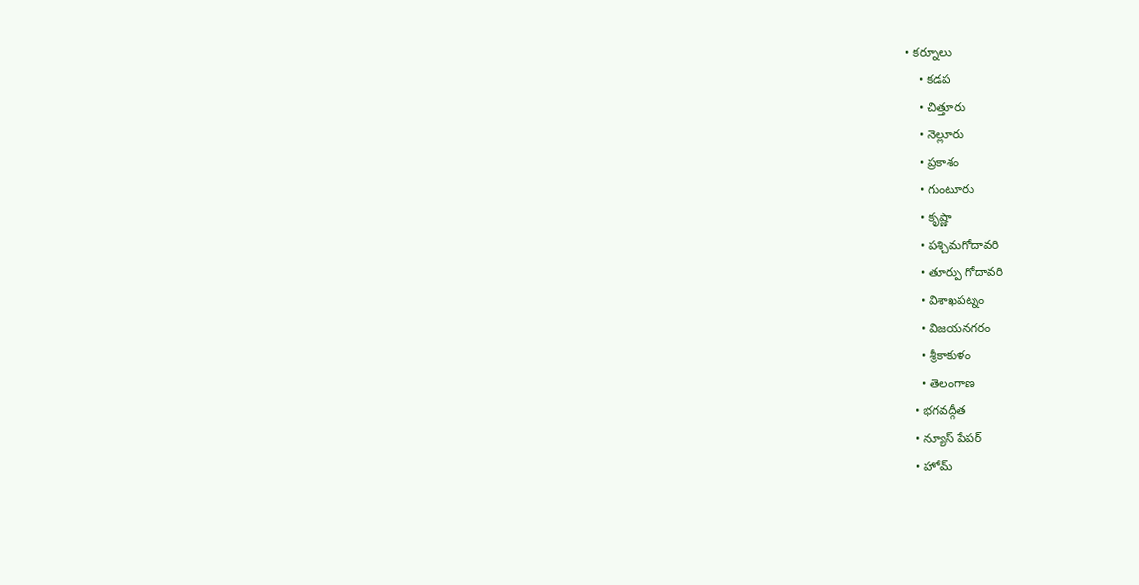• కర్నూలు
    • కడప
    • చిత్తూరు
    • నెల్లూరు
    • ప్రకాశం
    • గుంటూరు
    • కృష్ణా
    • పశ్చిమగోదావరి
    • తూర్పు గోదావరి
    • విశాఖపట్నం
    • విజయనగరం
    • శ్రీకాకుళం
    • తెలంగాణ
  • భగవద్గీత
  • న్యూస్ పేపర్
  • హోమ్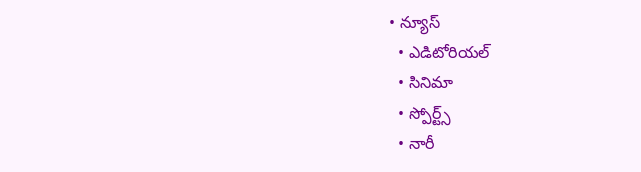• న్యూస్
  • ఎడిటోరియల్
  • సినిమా
  • స్పోర్ట్స్
  • నారీ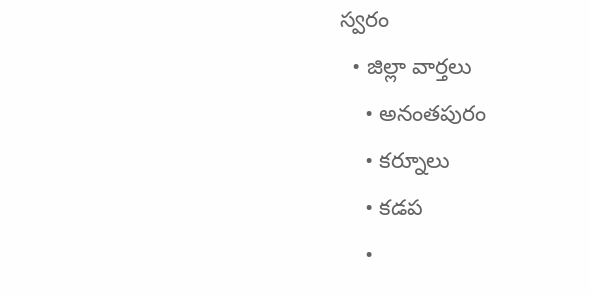స్వరం
  • జిల్లా వార్తలు
    • అనంతపురం
    • కర్నూలు
    • కడప
    •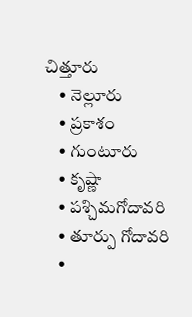చిత్తూరు
    • నెల్లూరు
    • ప్రకాశం
    • గుంటూరు
    • కృష్ణా
    • పశ్చిమగోదావరి
    • తూర్పు గోదావరి
    •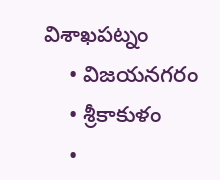విశాఖపట్నం
    • విజయనగరం
    • శ్రీకాకుళం
    •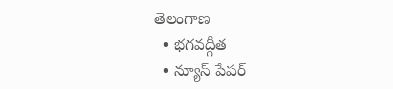తెలంగాణ
  • భగవద్గీత
  • న్యూస్ పేపర్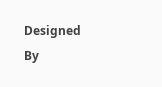Designed By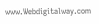www.Webdigitalway.com